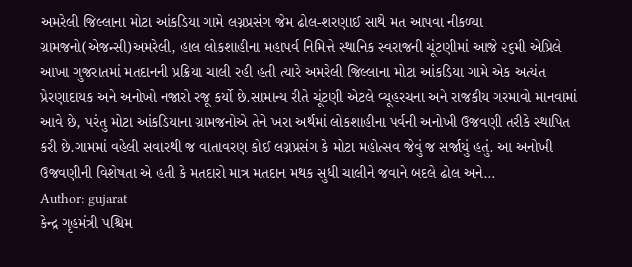અમરેલી જિલ્લાના મોટા આંકડિયા ગામે લગ્નપ્રસંગ જેમ ઢોલ-શરણાઈ સાથે મત આપવા નીકળ્યા ગ્રામજનો(એજન્સી)અમરેલી, હાલ લોકશાહીના મહાપર્વ નિમિત્તે સ્થાનિક સ્વરાજની ચૂંટણીમાં આજે ૨૬મી એપ્રિલે આખા ગુજરાતમાં મતદાનની પ્રક્રિયા ચાલી રહી હતી ત્યારે અમરેલી જિલ્લાના મોટા આંકડિયા ગામે એક અત્યંત પ્રેરણાદાયક અને અનોખો નજારો રજૂ કર્યો છે.સામાન્ય રીતે ચૂંટણી એટલે વ્યૂહરચના અને રાજકીય ગરમાવો માનવામાં આવે છે, પરંતુ મોટા આંકડિયાના ગ્રામજનોએ તેને ખરા અર્થમાં લોકશાહીના પર્વની અનોખી ઉજવણી તરીકે સ્થાપિત કરી છે.ગામમાં વહેલી સવારથી જ વાતાવરણ કોઈ લગ્નપ્રસંગ કે મોટા મહોત્સવ જેવું જ સર્જાયું હતું. આ અનોખી ઉજવણીની વિશેષતા એ હતી કે મતદારો માત્ર મતદાન મથક સુધી ચાલીને જવાને બદલે ઢોલ અને…
Author: gujarat
કેન્દ્ર ગૃહમંત્રી પશ્ચિમ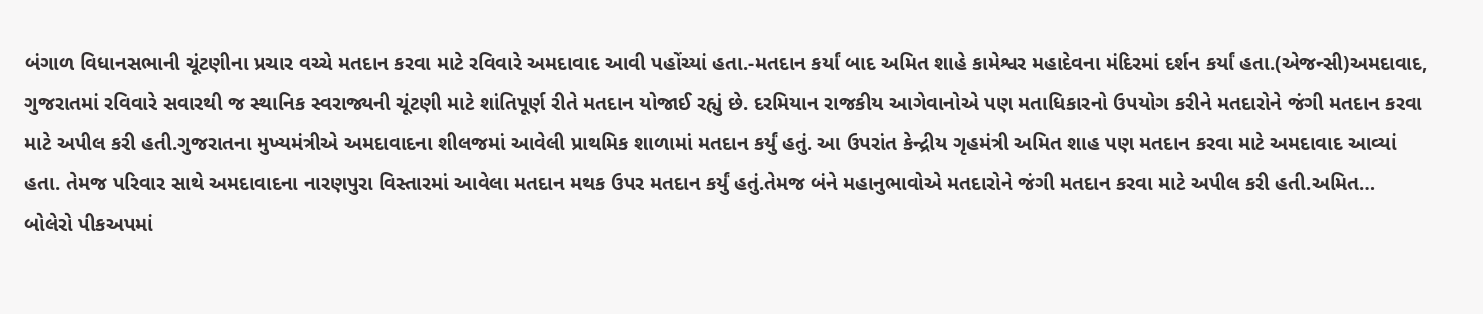બંગાળ વિધાનસભાની ચૂંટણીના પ્રચાર વચ્ચે મતદાન કરવા માટે રવિવારે અમદાવાદ આવી પહોંચ્યાં હતા.-મતદાન કર્યાં બાદ અમિત શાહે કામેશ્વર મહાદેવના મંદિરમાં દર્શન કર્યાં હતા.(એજન્સી)અમદાવાદ, ગુજરાતમાં રવિવારે સવારથી જ સ્થાનિક સ્વરાજ્યની ચૂંટણી માટે શાંતિપૂર્ણ રીતે મતદાન યોજાઈ રહ્યું છે. દરમિયાન રાજકીય આગેવાનોએ પણ મતાધિકારનો ઉપયોગ કરીને મતદારોને જંગી મતદાન કરવા માટે અપીલ કરી હતી.ગુજરાતના મુખ્યમંત્રીએ અમદાવાદના શીલજમાં આવેલી પ્રાથમિક શાળામાં મતદાન કર્યું હતું. આ ઉપરાંત કેન્દ્રીય ગૃહમંત્રી અમિત શાહ પણ મતદાન કરવા માટે અમદાવાદ આવ્યાં હતા. તેમજ પરિવાર સાથે અમદાવાદના નારણપુરા વિસ્તારમાં આવેલા મતદાન મથક ઉપર મતદાન કર્યું હતું.તેમજ બંને મહાનુભાવોએ મતદારોને જંગી મતદાન કરવા માટે અપીલ કરી હતી.અમિત…
બોલેરો પીકઅપમાં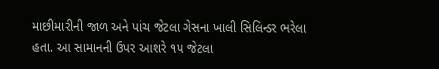માછીમારીની જાળ અને પાંચ જેટલા ગેસના ખાલી સિલિન્ડર ભરેલા હતા. આ સામાનની ઉપર આશરે ૧૫ જેટલા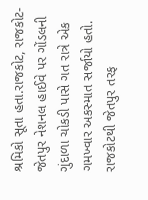શ્રમિકો સૂતા હતા.રાજકોટ, રાજકોટ-જેતપુર નેશનલ હાઈવે પર ગોંડલની ગુંદાળા ચોકડી પાસે ગત રાત્રે એક ગમખ્વાર અકસ્માત સર્જાયો હતો. રાજકોટથી જેતપુર તરફ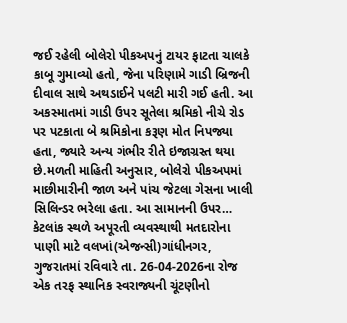જઈ રહેલી બોલેરો પીકઅપનું ટાયર ફાટતા ચાલકે કાબૂ ગુમાવ્યો હતો, જેના પરિણામે ગાડી બ્રિજની દીવાલ સાથે અથડાઈને પલટી મારી ગઈ હતી. આ અકસ્માતમાં ગાડી ઉપર સૂતેલા શ્રમિકો નીચે રોડ પર પટકાતા બે શ્રમિકોના કરૂણ મોત નિપજ્યા હતા, જ્યારે અન્ય ગંભીર રીતે ઇજાગ્રસ્ત થયા છે.મળતી માહિતી અનુસાર, બોલેરો પીકઅપમાં માછીમારીની જાળ અને પાંચ જેટલા ગેસના ખાલી સિલિન્ડર ભરેલા હતા. આ સામાનની ઉપર…
કેટલાંક સ્થળે અપૂરતી વ્યવસ્થાથી મતદારોના પાણી માટે વલખાં(એજન્સી)ગાંધીનગર, ગુજરાતમાં રવિવારે તા. 26-04-2026ના રોજ એક તરફ સ્થાનિક સ્વરાજ્યની ચૂંટણીનો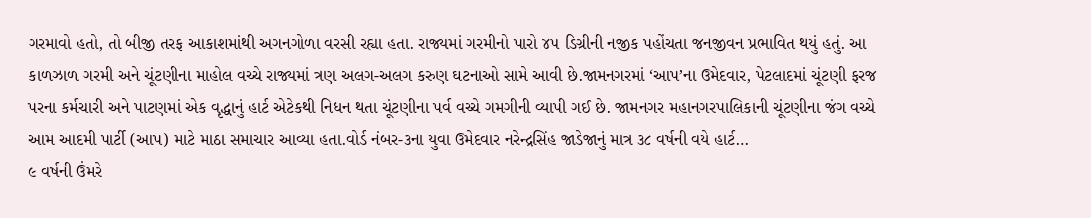ગરમાવો હતો, તો બીજી તરફ આકાશમાંથી અગનગોળા વરસી રહ્યા હતા. રાજ્યમાં ગરમીનો પારો ૪૫ ડિગ્રીની નજીક પહોંચતા જનજીવન પ્રભાવિત થયું હતું. આ કાળઝાળ ગરમી અને ચૂંટણીના માહોલ વચ્ચે રાજ્યમાં ત્રણ અલગ-અલગ કરુણ ઘટનાઓ સામે આવી છે.જામનગરમાં ‘આપ’ના ઉમેદવાર, પેટલાદમાં ચૂંટણી ફરજ પરના કર્મચારી અને પાટણમાં એક વૃદ્ધાનું હાર્ટ એટેકથી નિધન થતા ચૂંટણીના પર્વ વચ્ચે ગમગીની વ્યાપી ગઈ છે. જામનગર મહાનગરપાલિકાની ચૂંટણીના જંગ વચ્ચે આમ આદમી પાર્ટી (આપ) માટે માઠા સમાચાર આવ્યા હતા.વોર્ડ નંબર-૩ના યુવા ઉમેદવાર નરેન્દ્રસિંહ જાડેજાનું માત્ર ૩૮ વર્ષની વયે હાર્ટ…
૯ વર્ષની ઉંમરે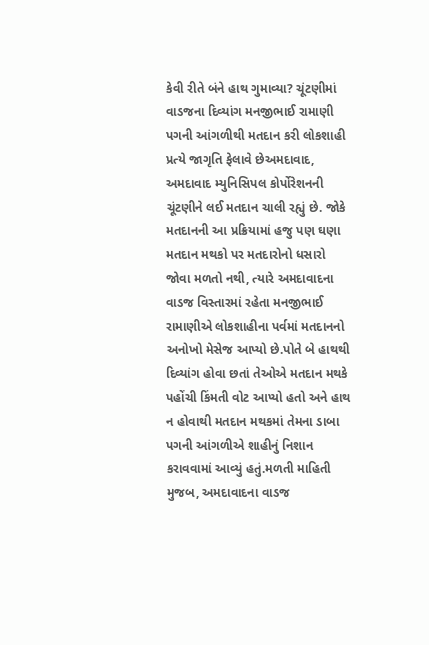કેવી રીતે બંને હાથ ગુમાવ્યા? ચૂંટણીમાં વાડજના દિવ્યાંગ મનજીભાઈ રામાણી પગની આંગળીથી મતદાન કરી લોકશાહી પ્રત્યે જાગૃતિ ફેલાવે છેઅમદાવાદ, અમદાવાદ મ્યુનિસિપલ કોર્પોરેશનની ચૂંટણીને લઈ મતદાન ચાલી રહ્યું છે. જોકે મતદાનની આ પ્રક્રિયામાં હજુ પણ ઘણા મતદાન મથકો પર મતદારોનો ધસારો જોવા મળતો નથી, ત્યારે અમદાવાદના વાડજ વિસ્તારમાં રહેતા મનજીભાઈ રામાણીએ લોકશાહીના પર્વમાં મતદાનનો અનોખો મેસેજ આપ્યો છે.પોતે બે હાથથી દિવ્યાંગ હોવા છતાં તેઓએ મતદાન મથકે પહોંચી કિંમતી વોટ આપ્યો હતો અને હાથ ન હોવાથી મતદાન મથકમાં તેમના ડાબા પગની આંગળીએ શાહીનું નિશાન કરાવવામાં આવ્યું હતું.મળતી માહિતી મુજબ, અમદાવાદના વાડજ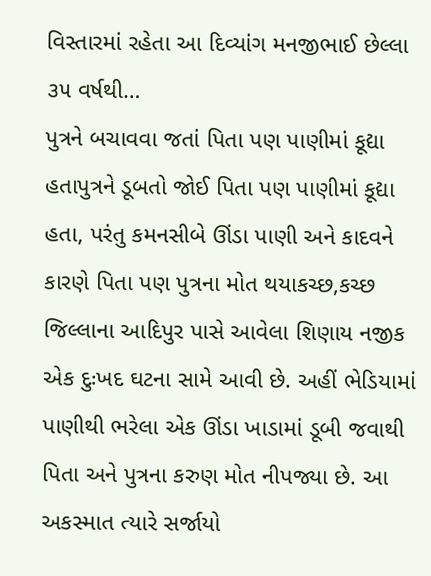વિસ્તારમાં રહેતા આ દિવ્યાંગ મનજીભાઈ છેલ્લા ૩૫ વર્ષથી…
પુત્રને બચાવવા જતાં પિતા પણ પાણીમાં કૂદ્યા હતાપુત્રને ડૂબતો જોઈ પિતા પણ પાણીમાં કૂદ્યા હતા, પરંતુ કમનસીબે ઊંડા પાણી અને કાદવને કારણે પિતા પણ પુત્રના મોત થયાકચ્છ,કચ્છ જિલ્લાના આદિપુર પાસે આવેલા શિણાય નજીક એક દુઃખદ ઘટના સામે આવી છે. અહીં ભેડિયામાં પાણીથી ભરેલા એક ઊંડા ખાડામાં ડૂબી જવાથી પિતા અને પુત્રના કરુણ મોત નીપજ્યા છે. આ અકસ્માત ત્યારે સર્જાયો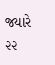જ્યારે ૨૨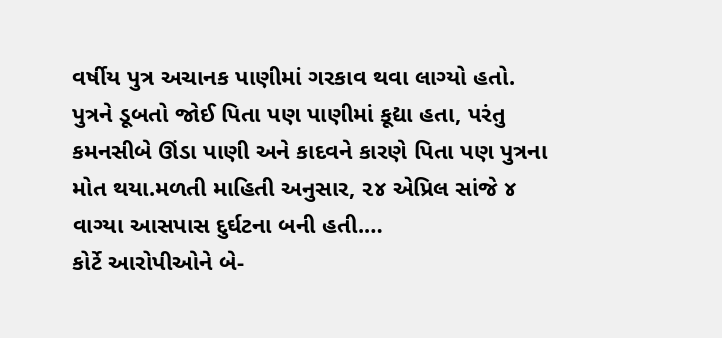વર્ષીય પુત્ર અચાનક પાણીમાં ગરકાવ થવા લાગ્યો હતો. પુત્રને ડૂબતો જોઈ પિતા પણ પાણીમાં કૂદ્યા હતા, પરંતુ કમનસીબે ઊંડા પાણી અને કાદવને કારણે પિતા પણ પુત્રના મોત થયા.મળતી માહિતી અનુસાર, ૨૪ એપ્રિલ સાંજે ૪ વાગ્યા આસપાસ દુર્ઘટના બની હતી.…
કોર્ટે આરોપીઓને બે-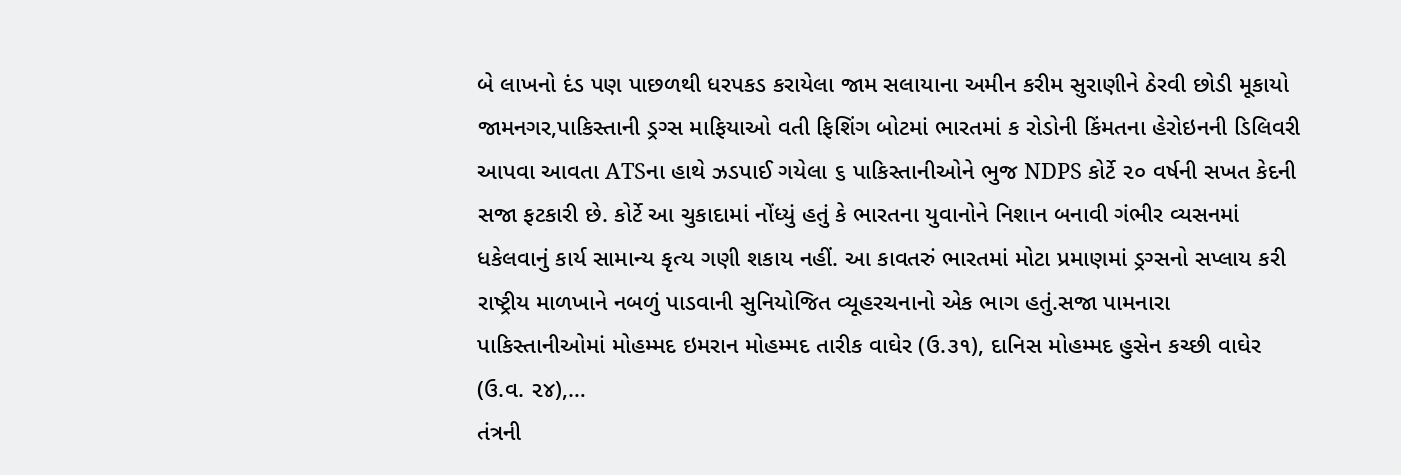બે લાખનો દંડ પણ પાછળથી ધરપકડ કરાયેલા જામ સલાયાના અમીન કરીમ સુરાણીને ઠેરવી છોડી મૂકાયો જામનગર,પાકિસ્તાની ડ્રગ્સ માફિયાઓ વતી ફિશિંગ બોટમાં ભારતમાં ક રોડોની કિંમતના હેરોઇનની ડિલિવરી આપવા આવતા ATSના હાથે ઝડપાઈ ગયેલા ૬ પાકિસ્તાનીઓને ભુજ NDPS કોર્ટે ૨૦ વર્ષની સખત કેદની સજા ફટકારી છે. કોર્ટે આ ચુકાદામાં નોંધ્યું હતું કે ભારતના યુવાનોને નિશાન બનાવી ગંભીર વ્યસનમાં ધકેલવાનું કાર્ય સામાન્ય કૃત્ય ગણી શકાય નહીં. આ કાવતરું ભારતમાં મોટા પ્રમાણમાં ડ્રગ્સનો સપ્લાય કરી રાષ્ટ્રીય માળખાને નબળું પાડવાની સુનિયોજિત વ્યૂહરચનાનો એક ભાગ હતું.સજા પામનારા પાકિસ્તાનીઓમાં મોહમ્મદ ઇમરાન મોહમ્મદ તારીક વાઘેર (ઉ.૩૧), દાનિસ મોહમ્મદ હુસેન કચ્છી વાઘેર (ઉ.વ. ૨૪),…
તંત્રની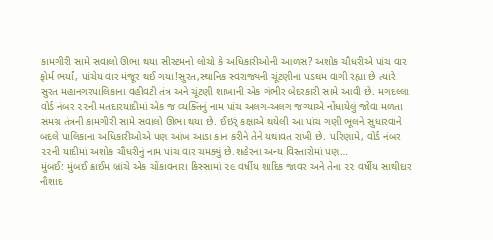કામગીરી સામે સવાલો ઊભા થયા સીસ્ટમનો લોચો કે અધિકારીઓની આળસ? અશોક ચૌધરીએ પાંચ વાર ફોર્મ ભર્યાં, પાંચેય વાર મંજૂર થઈ ગયા!સુરત,સ્થાનિક સ્વરાજ્યની ચૂંટણીના પડઘમ વાગી રહ્યા છે ત્યારે સુરત મહાનગરપાલિકાના વહીવટી તંત્ર અને ચૂંટણી શાખાની એક ગંભીર બેદરકારી સામે આવી છે. મગદલ્લા વોર્ડ નંબર ૨૨ની મતદારયાદીમાં એક જ વ્યક્તિનું નામ પાંચ અલગ-અલગ જગ્યાએ નોંધાયેલું જોવા મળતા સમગ્ર તંત્રની કામગીરી સામે સવાલો ઊભા થયા છે. ઈઇર્ં કક્ષાએ થયેલી આ પાંચ ગણી ભૂલને સુધારવાને બદલે પાલિકાના અધિકારીઓએ પણ આંખ આડા કાન કરીને તેને યથાવત રાખી છે. પરિણામે, વોર્ડ નંબર ૨૨ની યાદીમાં અશોક ચૌધરીનું નામ પાંચ વાર ચમક્યું છે.શહેરના અન્ય વિસ્તારોમાં પણ…
મુંબઈ: મુંબઈ ક્રાઈમ બ્રાંચે એક ચોંકાવનારા કિસ્સામાં ૨૯ વર્ષીય શાદિક જાવર અને તેના ૨૨ વર્ષીય સાથીદાર નૌશાદ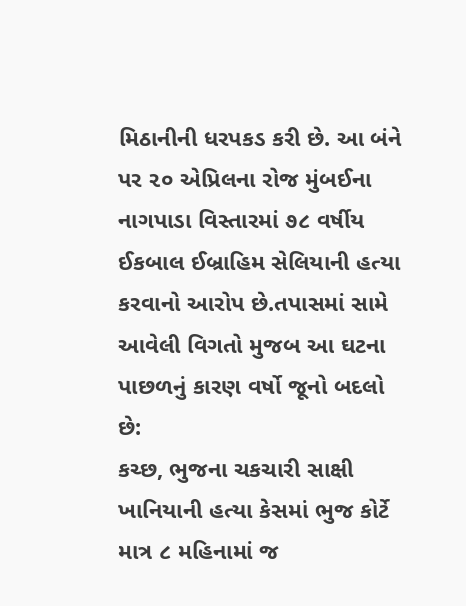મિઠાનીની ધરપકડ કરી છે. આ બંને પર ૨૦ એપ્રિલના રોજ મુંબઈના નાગપાડા વિસ્તારમાં ૭૮ વર્ષીય ઈકબાલ ઈબ્રાહિમ સેલિયાની હત્યા કરવાનો આરોપ છે.તપાસમાં સામે આવેલી વિગતો મુજબ આ ઘટના પાછળનું કારણ વર્ષો જૂનો બદલો છે:
કચ્છ, ભુજના ચકચારી સાક્ષી ખાનિયાની હત્યા કેસમાં ભુજ કોર્ટે માત્ર ૮ મહિનામાં જ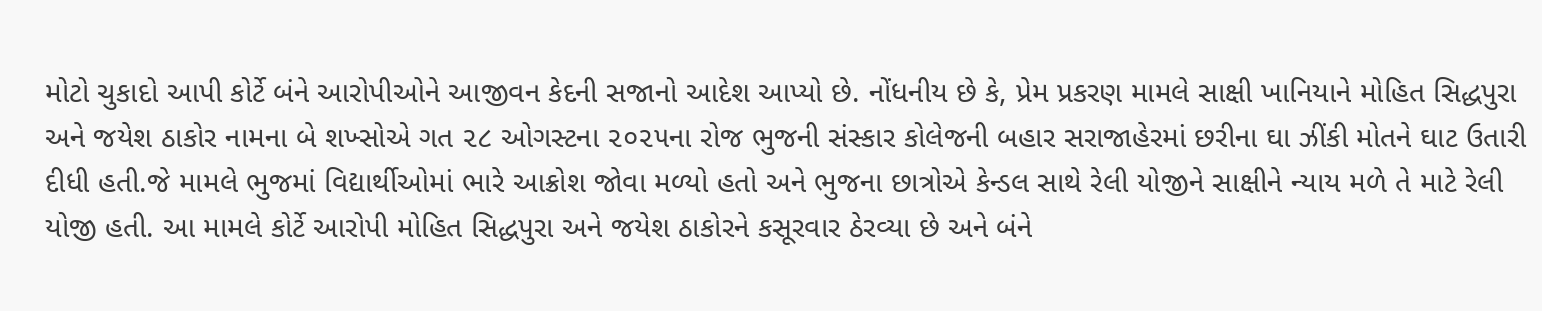મોટો ચુકાદો આપી કોર્ટે બંને આરોપીઓને આજીવન કેદની સજાનો આદેશ આપ્યો છે. નોંધનીય છે કે, પ્રેમ પ્રકરણ મામલે સાક્ષી ખાનિયાને મોહિત સિદ્ધપુરા અને જયેશ ઠાકોર નામના બે શખ્સોએ ગત ૨૮ ઓગસ્ટના ૨૦૨૫ના રોજ ભુજની સંસ્કાર કોલેજની બહાર સરાજાહેરમાં છરીના ઘા ઝીંકી મોતને ઘાટ ઉતારી દીધી હતી.જે મામલે ભુજમાં વિદ્યાર્થીઓમાં ભારે આક્રોશ જોવા મળ્યો હતો અને ભુજના છાત્રોએ કેન્ડલ સાથે રેલી યોજીને સાક્ષીને ન્યાય મળે તે માટે રેલી યોજી હતી. આ મામલે કોર્ટે આરોપી મોહિત સિદ્ધપુરા અને જયેશ ઠાકોરને કસૂરવાર ઠેરવ્યા છે અને બંને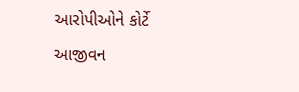આરોપીઓને કોર્ટે આજીવન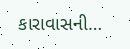કારાવાસની…